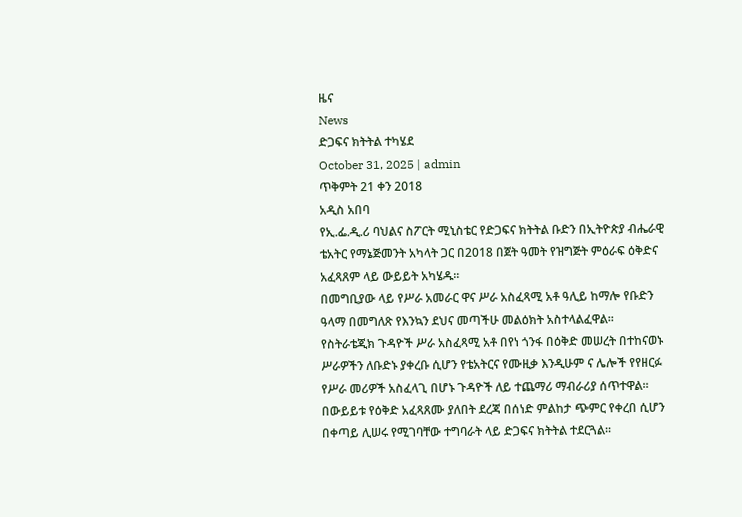ዜና
News
ድጋፍና ክትትል ተካሄደ
October 31, 2025 | admin
ጥቅምት 21 ቀን 2018
አዲስ አበባ
የኢ.ፌ.ዲ.ሪ ባህልና ስፖርት ሚኒስቴር የድጋፍና ክትትል ቡድን በኢትዮጵያ ብሔራዊ ቴአትር የማኔጅመንት አካላት ጋር በ2018 በጀት ዓመት የዝግጅት ምዕራፍ ዕቅድና አፈጻጸም ላይ ውይይት አካሄዱ፡፡
በመግቢያው ላይ የሥራ አመራር ዋና ሥራ አስፈጻሚ አቶ ዓሊይ ከማሎ የቡድን ዓላማ በመግለጽ የእንኳን ደህና መጣችሁ መልዕክት አስተላልፈዋል፡፡
የስትራቴጂክ ጉዳዮች ሥራ አስፈጻሚ አቶ በየነ ጎንፋ በዕቅድ መሠረት በተከናወኑ ሥራዎችን ለቡድኑ ያቀረቡ ሲሆን የቴአትርና የሙዚቃ እንዲሁም ና ሌሎች የየዘርፉ የሥራ መሪዎች አስፈላጊ በሆኑ ጉዳዮች ለይ ተጨማሪ ማብራሪያ ሰጥተዋል፡፡
በውይይቱ የዕቅድ አፈጻጸሙ ያለበት ደረጃ በሰነድ ምልከታ ጭምር የቀረበ ሲሆን በቀጣይ ሊሠሩ የሚገባቸው ተግባራት ላይ ድጋፍና ክትትል ተደርጓል፡፡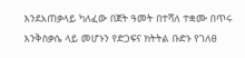እንደአጠቃላይ ካለፈው በጀት ዓመት በተሻለ ተቋሙ በጥሩ እንቅስቃሴ ላይ መሆኑን የድጋፍና ክትትል ቡድኑ የገለፀ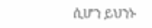ሲሆን ይህንኑ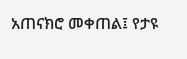አጠናክሮ መቀጠል፤ የታዩ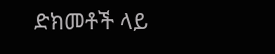ድክመቶች ላይ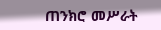ጠንክሮ መሥራት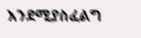እንደሚያስፈልግ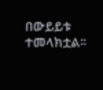በውይይቱ ተመላክቷል፡፡